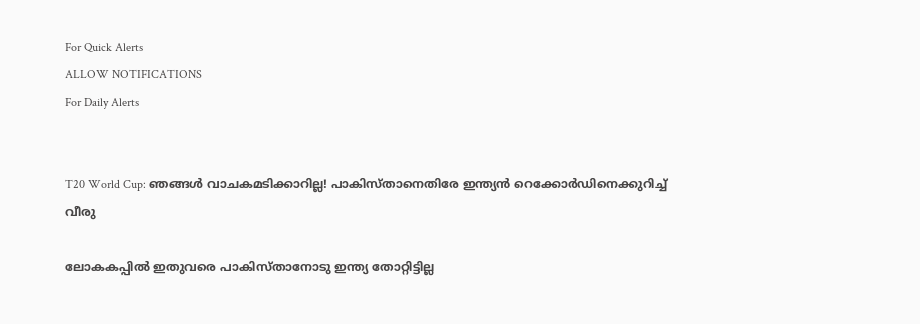For Quick Alerts
ALLOW NOTIFICATIONS
For Daily Alerts


T20 World Cup: ഞങ്ങള്‍ വാചകമടിക്കാറില്ല! പാകിസ്താനെതിരേ ഇന്ത്യന്‍ റെക്കോര്‍ഡിനെക്കുറിച്ച് വീരു

ലോകകപ്പില്‍ ഇതുവരെ പാകിസ്താനോടു ഇന്ത്യ തോറ്റിട്ടില്ല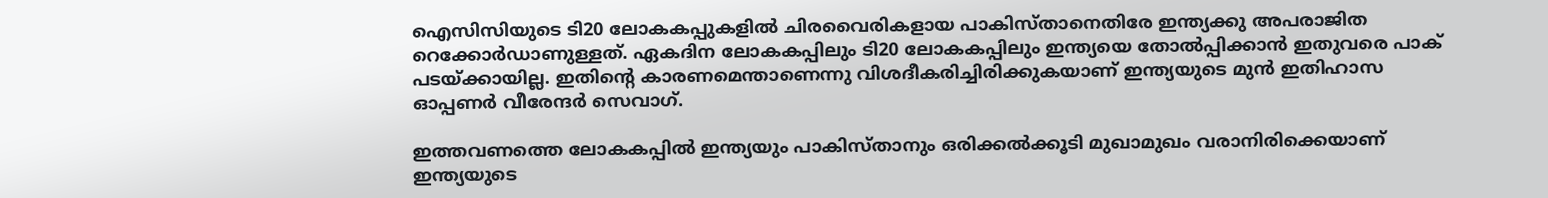ഐസിസിയുടെ ടി20 ലോകകപ്പുകളില്‍ ചിരവൈരികളായ പാകിസ്താനെതിരേ ഇന്ത്യക്കു അപരാജിത റെക്കോര്‍ഡാണുള്ളത്. ഏകദിന ലോകകപ്പിലും ടി20 ലോകകപ്പിലും ഇന്ത്യയെ തോല്‍പ്പിക്കാന്‍ ഇതുവരെ പാക് പടയ്ക്കായില്ല. ഇതിന്റെ കാരണമെന്താണെന്നു വിശദീകരിച്ചിരിക്കുകയാണ് ഇന്ത്യയുടെ മുന്‍ ഇതിഹാസ ഓപ്പണര്‍ വീരേന്ദര്‍ സെവാഗ്.

ഇത്തവണത്തെ ലോകകപ്പില്‍ ഇന്ത്യയും പാകിസ്താനും ഒരിക്കല്‍ക്കൂടി മുഖാമുഖം വരാനിരിക്കെയാണ് ഇന്ത്യയുടെ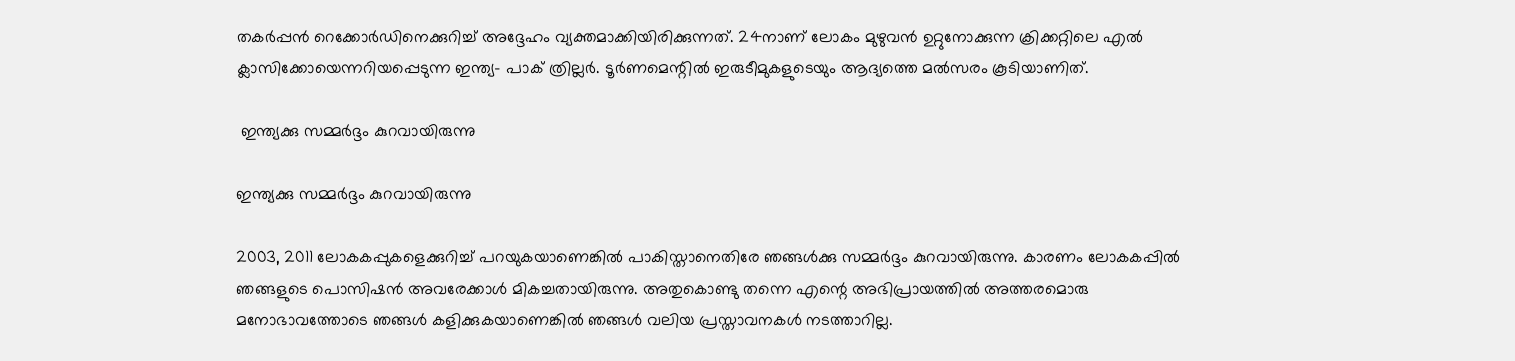തകര്‍പ്പന്‍ റെക്കോര്‍ഡിനെക്കുറിച്ച് അദ്ദേഹം വ്യക്തമാക്കിയിരിക്കുന്നത്. 24നാണ് ലോകം മുഴുവന്‍ ഉറ്റുനോക്കുന്ന ക്രിക്കറ്റിലെ എല്‍ ക്ലാസിക്കോയെന്നറിയപ്പെടുന്ന ഇന്ത്യ- പാക് ത്രില്ലര്‍. ടൂര്‍ണമെന്റില്‍ ഇരുടീമുകളുടെയും ആദ്യത്തെ മല്‍സരം കൂടിയാണിത്.

 ഇന്ത്യക്കു സമ്മര്‍ദ്ദം കുറവായിരുന്നു

ഇന്ത്യക്കു സമ്മര്‍ദ്ദം കുറവായിരുന്നു

2003, 2011 ലോകകപ്പുകളെക്കുറിച്ച് പറയുകയാണെങ്കില്‍ പാകിസ്താനെതിരേ ഞങ്ങള്‍ക്കു സമ്മര്‍ദ്ദം കുറവായിരുന്നു. കാരണം ലോകകപ്പില്‍ ഞങ്ങളുടെ പൊസിഷന്‍ അവരേക്കാള്‍ മികച്ചതായിരുന്നു. അതുകൊണ്ടു തന്നെ എന്റെ അഭിപ്രായത്തില്‍ അത്തരമൊരു മനോഭാവത്തോടെ ഞങ്ങള്‍ കളിക്കുകയാണെങ്കില്‍ ഞങ്ങള്‍ വലിയ പ്രസ്താവനകള്‍ നടത്താറില്ല.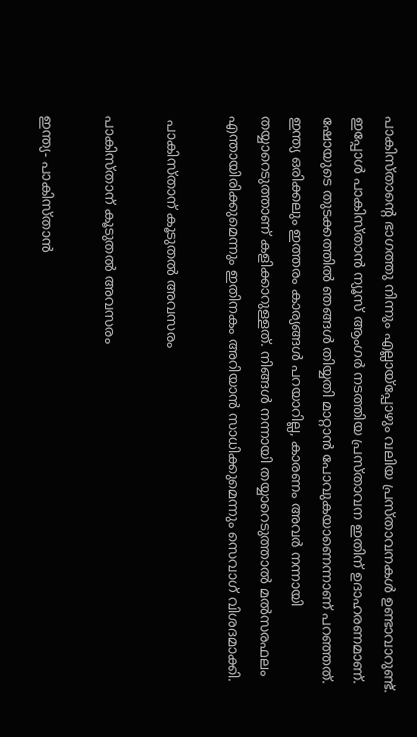പാകിസ്താന്റെ ഭാഗത്തു നിന്നും എല്ലായ്‌പ്പോഴും വലിയ പ്രസ്താവനകള്‍ ഉണ്ടാവാറുണ്ട്. ഇപ്പോള്‍ പാകിസ്താന്‍ ന്യൂസ് ആംഗര്‍ നടത്തിയ പ്രസ്താവന ഇതിന് ഉദാഹരണമാണ്. ഷോയുടെ തുടക്കത്തില്‍ ഞങ്ങള്‍ തിയ്യതി മാറ്റാന്‍ പോവുകയാണെന്നാണ് പറഞ്ഞത്. ഇന്ത്യ ഒരിക്കലും ഇത്തരം കാര്യങ്ങള്‍ പറയാറില്ല, കാരണം അവര്‍ നന്നായി തയ്യാറെടുത്താണ് കളിക്കാറുള്ളത്. നിങ്ങള്‍ നന്നായി തയ്യാറെടുത്താല്‍ മല്‍സരഫലം എന്തായിരിക്കുമെന്നും ഇതിനകം അറിയാന്‍ സാധിക്കുമെന്നും സെവാഗ് വിശദമാക്കി.

 പാകിസ്താന് കൂടുതല്‍ അവസരം

പാകിസ്താന് കൂടുതല്‍ അവസരം

ഇന്ത്യ- പാകിസ്താന്‍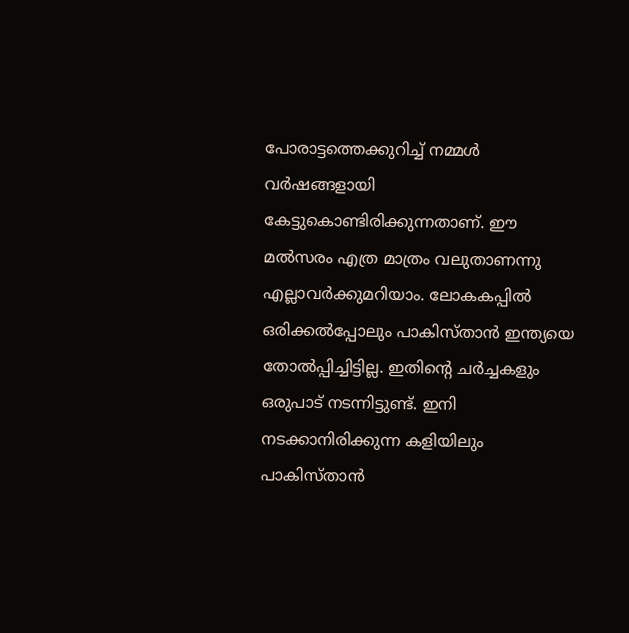പോരാട്ടത്തെക്കുറിച്ച് നമ്മള്‍ വര്‍ഷങ്ങളായി കേട്ടുകൊണ്ടിരിക്കുന്നതാണ്. ഈ മല്‍സരം എത്ര മാത്രം വലുതാണന്നു എല്ലാവര്‍ക്കുമറിയാം. ലോകകപ്പില്‍ ഒരിക്കല്‍പ്പോലും പാകിസ്താന്‍ ഇന്ത്യയെ തോല്‍പ്പിച്ചിട്ടില്ല. ഇതിന്റെ ചര്‍ച്ചകളും ഒരുപാട് നടന്നിട്ടുണ്ട്. ഇനി നടക്കാനിരിക്കുന്ന കളിയിലും പാകിസ്താന്‍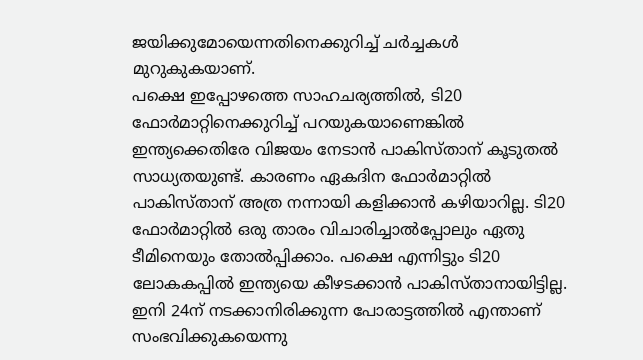ജയിക്കുമോയെന്നതിനെക്കുറിച്ച് ചര്‍ച്ചകള്‍ മുറുകുകയാണ്.
പക്ഷെ ഇപ്പോഴത്തെ സാഹചര്യത്തില്‍, ടി20 ഫോര്‍മാറ്റിനെക്കുറിച്ച് പറയുകയാണെങ്കില്‍ ഇന്ത്യക്കെതിരേ വിജയം നേടാന്‍ പാകിസ്താന് കൂടുതല്‍ സാധ്യതയുണ്ട്. കാരണം ഏകദിന ഫോര്‍മാറ്റില്‍ പാകിസ്താന് അത്ര നന്നായി കളിക്കാന്‍ കഴിയാറില്ല. ടി20 ഫോര്‍മാറ്റില്‍ ഒരു താരം വിചാരിച്ചാല്‍പ്പോലും ഏതു ടീമിനെയും തോല്‍പ്പിക്കാം. പക്ഷെ എന്നിട്ടും ടി20 ലോകകപ്പില്‍ ഇന്ത്യയെ കീഴടക്കാന്‍ പാകിസ്താനായിട്ടില്ല. ഇനി 24ന് നടക്കാനിരിക്കുന്ന പോരാട്ടത്തില്‍ എന്താണ് സംഭവിക്കുകയെന്നു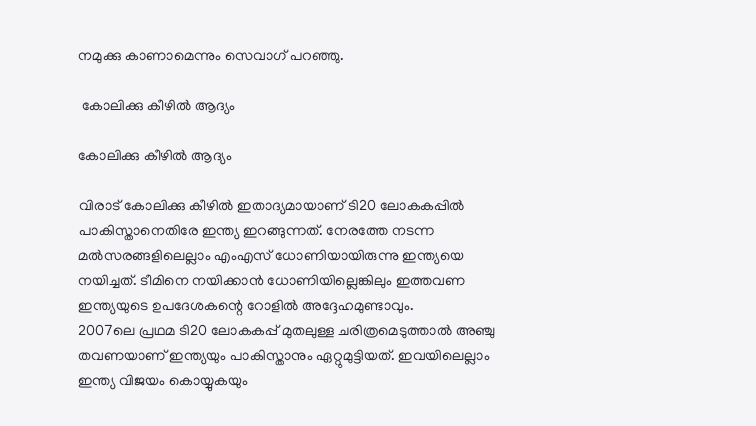നമുക്കു കാണാമെന്നും സെവാഗ് പറഞ്ഞു.

 കോലിക്കു കീഴില്‍ ആദ്യം

കോലിക്കു കീഴില്‍ ആദ്യം

വിരാട് കോലിക്കു കീഴില്‍ ഇതാദ്യമായാണ് ടി20 ലോകകപ്പില്‍ പാകിസ്താനെതിരേ ഇന്ത്യ ഇറങ്ങുന്നത്. നേരത്തേ നടന്ന മല്‍സരങ്ങളിലെല്ലാം എംഎസ് ധോണിയായിരുന്നു ഇന്ത്യയെ നയിച്ചത്. ടീമിനെ നയിക്കാന്‍ ധോണിയില്ലെങ്കിലും ഇത്തവണ ഇന്ത്യയുടെ ഉപദേശകന്റെ റോളില്‍ അദ്ദേഹമുണ്ടാവും.
2007ലെ പ്രഥമ ടി20 ലോകകപ്പ് മുതലുള്ള ചരിത്രമെടുത്താല്‍ അഞ്ചു തവണയാണ് ഇന്ത്യയും പാകിസ്താനും ഏറ്റുമുട്ടിയത്. ഇവയിലെല്ലാം ഇന്ത്യ വിജയം കൊയ്യുകയും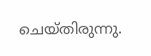ചെയ്തിരുന്നു.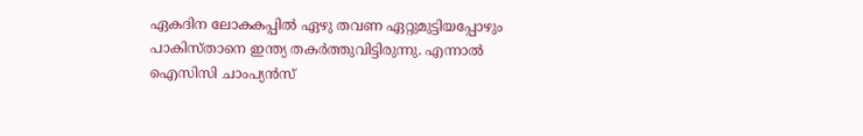ഏകദിന ലോകകപ്പില്‍ ഏഴു തവണ ഏറ്റുമുട്ടിയപ്പോഴും പാകിസ്താനെ ഇന്ത്യ തകര്‍ത്തുവിട്ടിരുന്നു. എന്നാല്‍ ഐസിസി ചാംപ്യന്‍സ്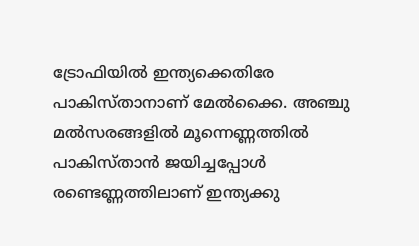ട്രോഫിയില്‍ ഇന്ത്യക്കെതിരേ പാകിസ്താനാണ് മേല്‍ക്കൈ. അഞ്ചു മല്‍സരങ്ങളില്‍ മൂന്നെണ്ണത്തില്‍ പാകിസ്താന്‍ ജയിച്ചപ്പോള്‍ രണ്ടെണ്ണത്തിലാണ് ഇന്ത്യക്കു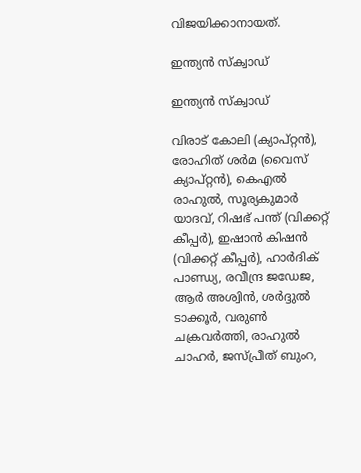വിജയിക്കാനായത്.

ഇന്ത്യന്‍ സ്‌ക്വാഡ്

ഇന്ത്യന്‍ സ്‌ക്വാഡ്

വിരാട് കോലി (ക്യാപ്റ്റന്‍), രോഹിത് ശര്‍മ (വൈസ് ക്യാപ്റ്റന്‍), കെഎല്‍ രാഹുല്‍, സൂര്യകുമാര്‍ യാദവ്, റിഷഭ് പന്ത് (വിക്കറ്റ് കീപ്പര്‍), ഇഷാന്‍ കിഷന്‍ (വിക്കറ്റ് കീപ്പര്‍), ഹാര്‍ദിക് പാണ്ഡ്യ, രവീന്ദ്ര ജഡേജ, ആര്‍ അശ്വിന്‍, ശര്‍ദ്ദുല്‍ ടാക്കൂര്‍, വരുണ്‍ ചക്രവര്‍ത്തി, രാഹുല്‍ ചാഹര്‍, ജസ്പ്രീത് ബുംറ,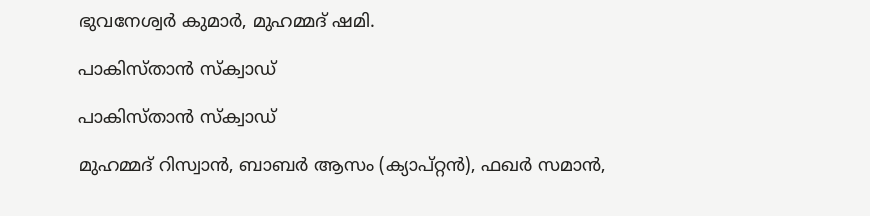ഭുവനേശ്വര്‍ കുമാര്‍, മുഹമ്മദ് ഷമി.

പാകിസ്താന്‍ സ്‌ക്വാഡ്

പാകിസ്താന്‍ സ്‌ക്വാഡ്

മുഹമ്മദ് റിസ്വാന്‍, ബാബര്‍ ആസം (ക്യാപ്റ്റന്‍), ഫഖര്‍ സമാന്‍,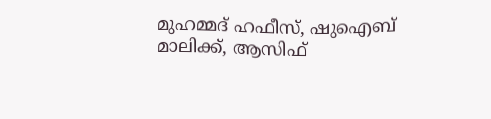മുഹമ്മദ് ഹഫീസ്, ഷുഐബ് മാലിക്ക്, ആസിഫ്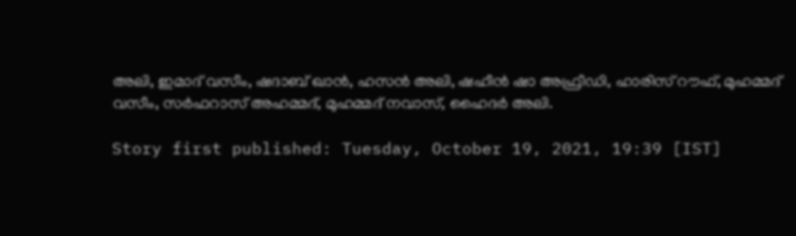അലി, ഇമാദ് വസീം, ഷദാബ് ഖാന്‍, ഹസന്‍ അലി, ഷഹീന്‍ ഷാ അഫ്രീഡി, ഹാരിസ് റൗഫ്, മുഹമ്മദ് വസീം, സര്‍ഫറാസ് അഹമ്മദ്, മുഹമ്മദ് നവാസ്, ഹൈദര്‍ അലി.

Story first published: Tuesday, October 19, 2021, 19:39 [IST]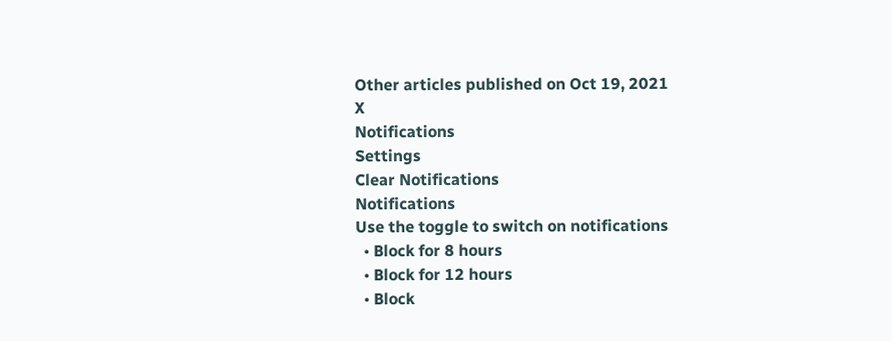Other articles published on Oct 19, 2021
X
Notifications
Settings
Clear Notifications
Notifications
Use the toggle to switch on notifications
  • Block for 8 hours
  • Block for 12 hours
  • Block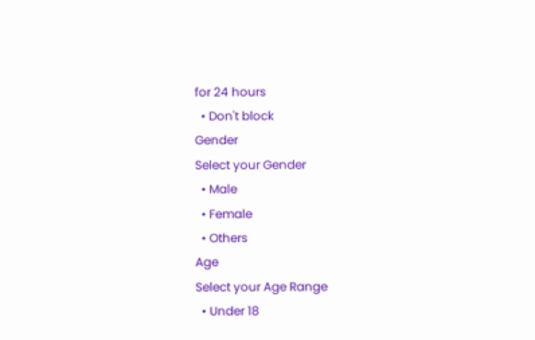for 24 hours
  • Don't block
Gender
Select your Gender
  • Male
  • Female
  • Others
Age
Select your Age Range
  • Under 18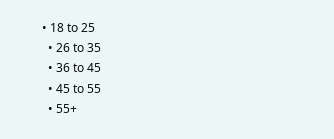• 18 to 25
  • 26 to 35
  • 36 to 45
  • 45 to 55
  • 55+